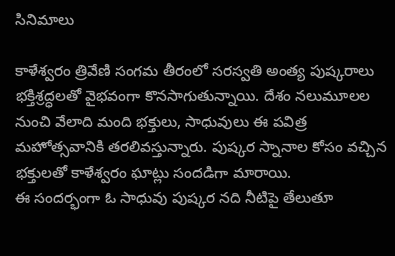సినిమాలు

కాళేశ్వరం త్రివేణి సంగమ తీరంలో సరస్వతి అంత్య పుష్కరాలు భక్తిశ్రద్ధలతో వైభవంగా కొనసాగుతున్నాయి. దేశం నలుమూలల నుంచి వేలాది మంది భక్తులు, సాధువులు ఈ పవిత్ర మహోత్సవానికి తరలివస్తున్నారు. పుష్కర స్నానాల కోసం వచ్చిన భక్తులతో కాళేశ్వరం ఘాట్లు సందడిగా మారాయి.
ఈ సందర్భంగా ఓ సాధువు పుష్కర నది నీటిపై తేలుతూ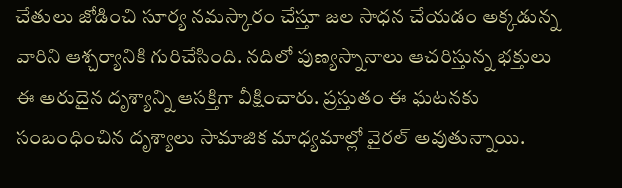చేతులు జోడించి సూర్య నమస్కారం చేస్తూ జల సాధన చేయడం అక్కడున్న వారిని ఆశ్చర్యానికి గురిచేసింది. నదిలో పుణ్యస్నానాలు ఆచరిస్తున్న భక్తులు ఈ అరుదైన దృశ్యాన్ని ఆసక్తిగా వీక్షించారు. ప్రస్తుతం ఈ ఘటనకు సంబంధించిన దృశ్యాలు సామాజిక మాధ్యమాల్లో వైరల్ అవుతున్నాయి.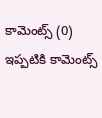కామెంట్స్ (0)
ఇప్పటికి కామెంట్స్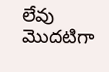లేవు
మొదటిగా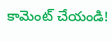కామెంట్ చేయండి!